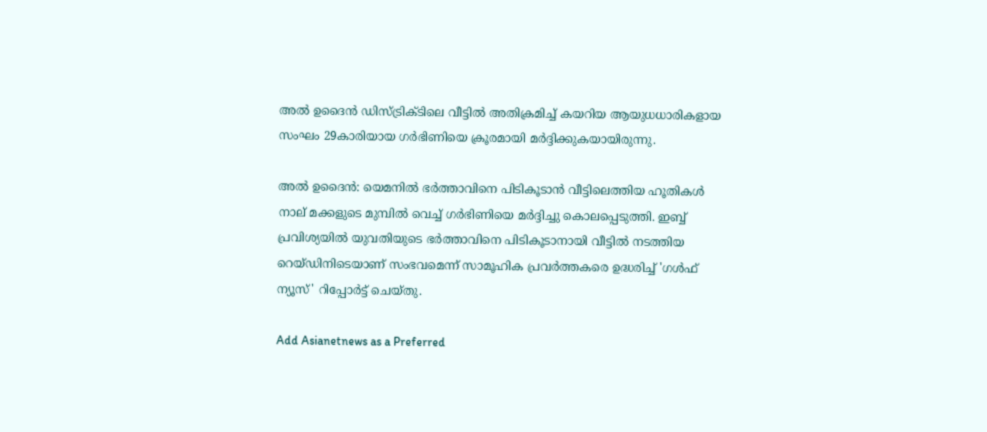അല്‍ ഉദൈന്‍ ഡിസ്ട്രിക്ടിലെ വീട്ടില്‍ അതിക്രമിച്ച് കയറിയ ആയുധധാരികളായ സംഘം 29കാരിയായ ഗര്‍ഭിണിയെ ക്രൂരമായി മര്‍ദ്ദിക്കുകയായിരുന്നു.

അല്‍ ഉദൈന്‍: യെമനില്‍ ഭര്‍ത്താവിനെ പിടികൂടാന്‍ വീട്ടിലെത്തിയ ഹൂതികള്‍ നാല് മക്കളുടെ മുമ്പില്‍ വെച്ച് ഗര്‍ഭിണിയെ മര്‍ദ്ദിച്ചു കൊലപ്പെടുത്തി. ഇബ്ബ് പ്രവിശ്യയില്‍ യുവതിയുടെ ഭര്‍ത്താവിനെ പിടികൂടാനായി വീട്ടില്‍ നടത്തിയ റെയ്ഡിനിടെയാണ് സംഭവമെന്ന് സാമൂഹിക പ്രവര്‍ത്തകരെ ഉദ്ധരിച്ച് 'ഗള്‍ഫ് ന്യൂസ്' റിപ്പോര്‍ട്ട് ചെയ്തു.

Add Asianetnews as a Preferred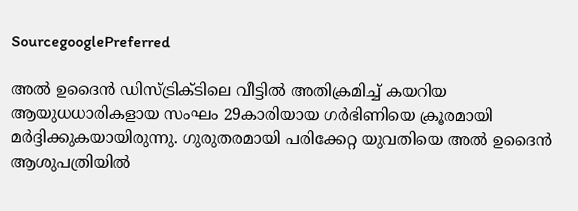SourcegooglePreferred

അല്‍ ഉദൈന്‍ ഡിസ്ട്രിക്ടിലെ വീട്ടില്‍ അതിക്രമിച്ച് കയറിയ ആയുധധാരികളായ സംഘം 29കാരിയായ ഗര്‍ഭിണിയെ ക്രൂരമായി മര്‍ദ്ദിക്കുകയായിരുന്നു. ഗുരുതരമായി പരിക്കേറ്റ യുവതിയെ അല്‍ ഉദൈന്‍ ആശുപത്രിയില്‍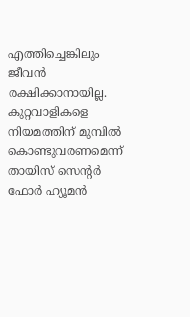എത്തിച്ചെങ്കിലും ജീവന്‍ രക്ഷിക്കാനായില്ല. കുറ്റവാളികളെ നിയമത്തിന് മുമ്പില്‍ കൊണ്ടുവരണമെന്ന് തായിസ് സെന്റര്‍ ഫോര്‍ ഹ്യൂമന്‍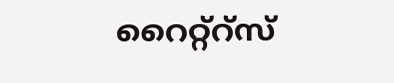റൈറ്റ്‌റ്‌സ്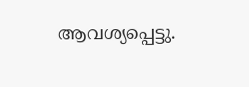ആവശ്യപ്പെട്ടു.